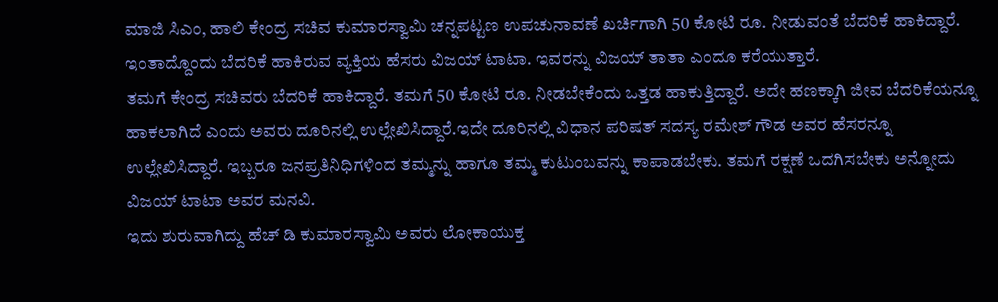ಮಾಜಿ ಸಿಎಂ, ಹಾಲಿ ಕೇಂದ್ರ ಸಚಿವ ಕುಮಾರಸ್ವಾಮಿ ಚನ್ನಪಟ್ಟಣ ಉಪಚುನಾವಣೆ ಖರ್ಚಿಗಾಗಿ 50 ಕೋಟಿ ರೂ. ನೀಡುವಂತೆ ಬೆದರಿಕೆ ಹಾಕಿದ್ದಾರೆ. ಇಂತಾದ್ದೊಂದು ಬೆದರಿಕೆ ಹಾಕಿರುವ ವ್ಯಕ್ತಿಯ ಹೆಸರು ವಿಜಯ್ ಟಾಟಾ. ಇವರನ್ನು ವಿಜಯ್ ತಾತಾ ಎಂದೂ ಕರೆಯುತ್ತಾರೆ.
ತಮಗೆ ಕೇಂದ್ರ ಸಚಿವರು ಬೆದರಿಕೆ ಹಾಕಿದ್ದಾರೆ. ತಮಗೆ 50 ಕೋಟಿ ರೂ. ನೀಡಬೇಕೆಂದು ಒತ್ತಡ ಹಾಕುತ್ತಿದ್ದಾರೆ. ಅದೇ ಹಣಕ್ಕಾಗಿ ಜೀವ ಬೆದರಿಕೆಯನ್ನೂ ಹಾಕಲಾಗಿದೆ ಎಂದು ಅವರು ದೂರಿನಲ್ಲಿ ಉಲ್ಲೇಖಿಸಿದ್ದಾರೆ.ಇದೇ ದೂರಿನಲ್ಲಿ ವಿಧಾನ ಪರಿಷತ್ ಸದಸ್ಯ ರಮೇಶ್ ಗೌಡ ಅವರ ಹೆಸರನ್ನೂ ಉಲ್ಲೇಖಿಸಿದ್ದಾರೆ. ಇಬ್ಬರೂ ಜನಪ್ರತಿನಿಧಿಗಳಿಂದ ತಮ್ಮನ್ನು ಹಾಗೂ ತಮ್ಮ ಕುಟುಂಬವನ್ನು ಕಾಪಾಡಬೇಕು. ತಮಗೆ ರಕ್ಷಣೆ ಒದಗಿಸಬೇಕು ಅನ್ನೋದು ವಿಜಯ್ ಟಾಟಾ ಅವರ ಮನವಿ.
ಇದು ಶುರುವಾಗಿದ್ದು ಹೆಚ್ ಡಿ ಕುಮಾರಸ್ವಾಮಿ ಅವರು ಲೋಕಾಯುಕ್ತ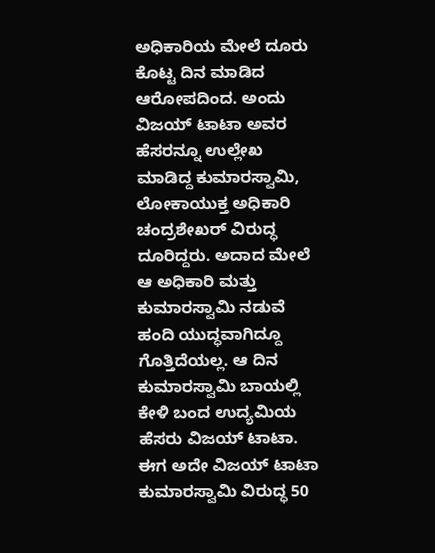ಅಧಿಕಾರಿಯ ಮೇಲೆ ದೂರು ಕೊಟ್ಟ ದಿನ ಮಾಡಿದ ಆರೋಪದಿಂದ. ಅಂದು ವಿಜಯ್ ಟಾಟಾ ಅವರ ಹೆಸರನ್ನೂ ಉಲ್ಲೇಖ ಮಾಡಿದ್ದ ಕುಮಾರಸ್ವಾಮಿ, ಲೋಕಾಯುಕ್ತ ಅಧಿಕಾರಿ ಚಂದ್ರಶೇಖರ್ ವಿರುದ್ಧ ದೂರಿದ್ದರು. ಅದಾದ ಮೇಲೆ ಆ ಅಧಿಕಾರಿ ಮತ್ತು ಕುಮಾರಸ್ವಾಮಿ ನಡುವೆ ಹಂದಿ ಯುದ್ಧವಾಗಿದ್ದೂ ಗೊತ್ತಿದೆಯಲ್ಲ. ಆ ದಿನ ಕುಮಾರಸ್ವಾಮಿ ಬಾಯಲ್ಲಿ ಕೇಳಿ ಬಂದ ಉದ್ಯಮಿಯ ಹೆಸರು ವಿಜಯ್ ಟಾಟಾ.
ಈಗ ಅದೇ ವಿಜಯ್ ಟಾಟಾ ಕುಮಾರಸ್ವಾಮಿ ವಿರುದ್ಧ 50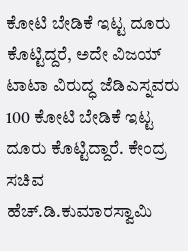ಕೋಟಿ ಬೇಡಿಕೆ ಇಟ್ಟ ದೂರು ಕೊಟ್ಟಿದ್ದರೆ, ಅದೇ ವಿಜಯ್ ಟಾಟಾ ವಿರುದ್ಧ ಜೆಡಿಎಸ್ನವರು 100 ಕೋಟಿ ಬೇಡಿಕೆ ಇಟ್ಟ ದೂರು ಕೊಟ್ಟಿದ್ದಾರೆ. ಕೇಂದ್ರ ಸಚಿವ ಹೆಚ್.ಡಿ.ಕುಮಾರಸ್ವಾಮಿ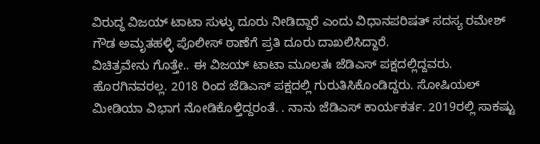ವಿರುದ್ಧ ವಿಜಯ್ ಟಾಟಾ ಸುಳ್ಳು ದೂರು ನೀಡಿದ್ದಾರೆ ಎಂದು ವಿಧಾನಪರಿಷತ್ ಸದಸ್ಯ ರಮೇಶ್ ಗೌಡ ಅಮೃತಹಳ್ಳಿ ಪೊಲೀಸ್ ಠಾಣೆಗೆ ಪ್ರತಿ ದೂರು ದಾಖಲಿಸಿದ್ದಾರೆ.
ವಿಚಿತ್ರವೇನು ಗೊತ್ತೇ.. ಈ ವಿಜಯ್ ಟಾಟಾ ಮೂಲತಃ ಜೆಡಿಎಸ್ ಪಕ್ಷದಲ್ಲಿದ್ದವರು. ಹೊರಗಿನವರಲ್ಲ. 2018 ರಿಂದ ಜೆಡಿಎಸ್ ಪಕ್ಷದಲ್ಲಿ ಗುರುತಿಸಿಕೊಂಡಿದ್ದರು. ಸೋಷಿಯಲ್ ಮೀಡಿಯಾ ವಿಭಾಗ ನೋಡಿಕೊಳ್ತಿದ್ದರಂತೆ. . ನಾನು ಜೆಡಿಎಸ್ ಕಾರ್ಯಕರ್ತ. 2019ರಲ್ಲಿ ಸಾಕಷ್ಟು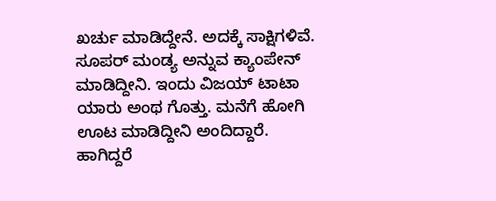ಖರ್ಚು ಮಾಡಿದ್ದೇನೆ. ಅದಕ್ಕೆ ಸಾಕ್ಷಿಗಳಿವೆ. ಸೂಪರ್ ಮಂಡ್ಯ ಅನ್ನುವ ಕ್ಯಾಂಪೇನ್ ಮಾಡಿದ್ದೀನಿ. ಇಂದು ವಿಜಯ್ ಟಾಟಾ ಯಾರು ಅಂಥ ಗೊತ್ತು. ಮನೆಗೆ ಹೋಗಿ ಊಟ ಮಾಡಿದ್ದೀನಿ ಅಂದಿದ್ದಾರೆ. ಹಾಗಿದ್ದರೆ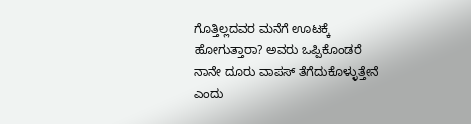ಗೊತ್ತಿಲ್ಲದವರ ಮನೆಗೆ ಊಟಕ್ಕೆ ಹೋಗುತ್ತಾರಾ? ಅವರು ಒಪ್ಪಿಕೊಂಡರೆ ನಾನೇ ದೂರು ವಾಪಸ್ ತೆಗೆದುಕೊಳ್ಳುತ್ತೇನೆ ಎಂದು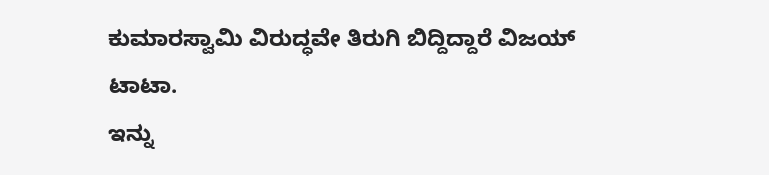ಕುಮಾರಸ್ವಾಮಿ ವಿರುದ್ಧವೇ ತಿರುಗಿ ಬಿದ್ದಿದ್ದಾರೆ ವಿಜಯ್ ಟಾಟಾ.
ಇನ್ನು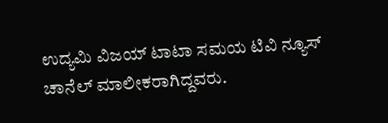ಉದ್ಯಮಿ ವಿಜಯ್ ಟಾಟಾ ಸಮಯ ಟಿವಿ ನ್ಯೂಸ್ ಚಾನೆಲ್ ಮಾಲೀಕರಾಗಿದ್ದವರು.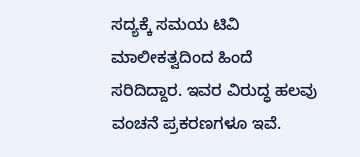ಸದ್ಯಕ್ಕೆ ಸಮಯ ಟಿವಿ ಮಾಲೀಕತ್ವದಿಂದ ಹಿಂದೆ ಸರಿದಿದ್ದಾರ. ಇವರ ವಿರುದ್ಧ ಹಲವು ವಂಚನೆ ಪ್ರಕರಣಗಳೂ ಇವೆ.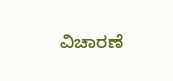ವಿಚಾರಣೆ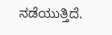ನಡೆಯುತ್ತಿದೆ.